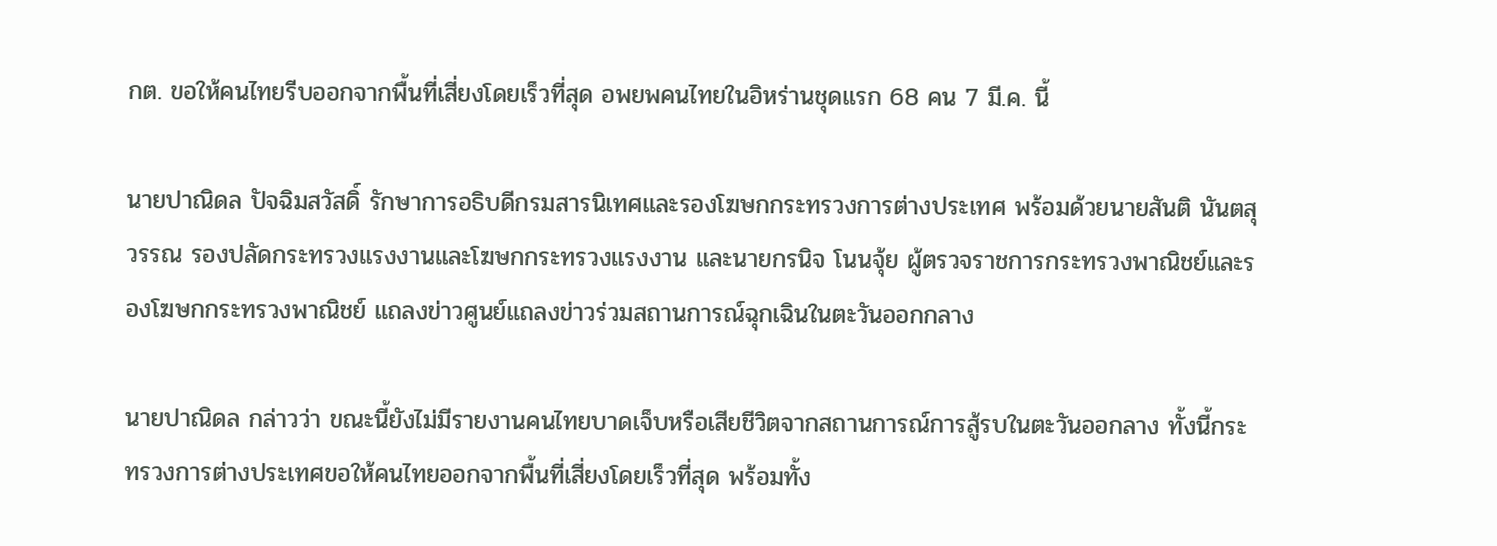กต. ขอให้คนไทยรีบออกจากพื้นที่เสี่ยงโดยเร็วที่สุด อพยพคนไทยในอิหร่านชุดแรก 68 คน 7 มี.ค. นี้

นายปาณิดล ปัจฉิมสวัสดิ์ รักษาการอธิบดีกรมสารนิเทศและรองโฆษกกระทรวงการต่างประเทศ พร้อมด้วยนายสันติ นันตสุวรรณ รองปลัดกระทรวงแรงงานและโฆษกกระทรวงแรงงาน และนายกรนิจ โนนจุ้ย ผู้ตรวจราชการกระทรวงพาณิชย์และรองโฆษกกระทรวงพาณิชย์ แถลงข่าวศูนย์แถลงข่าวร่วมสถานการณ์ฉุกเฉินในตะวันออกกลาง

นายปาณิดล กล่าวว่า ขณะนี้ยังไม่มีรายงานคนไทยบาดเจ็บหรือเสียชีวิตจากสถานการณ์การสู้รบในตะวันออกลาง ทั้งนี้กระทรวงการต่างประเทศขอให้คนไทยออกจากพื้นที่เสี่ยงโดยเร็วที่สุด พร้อมทั้ง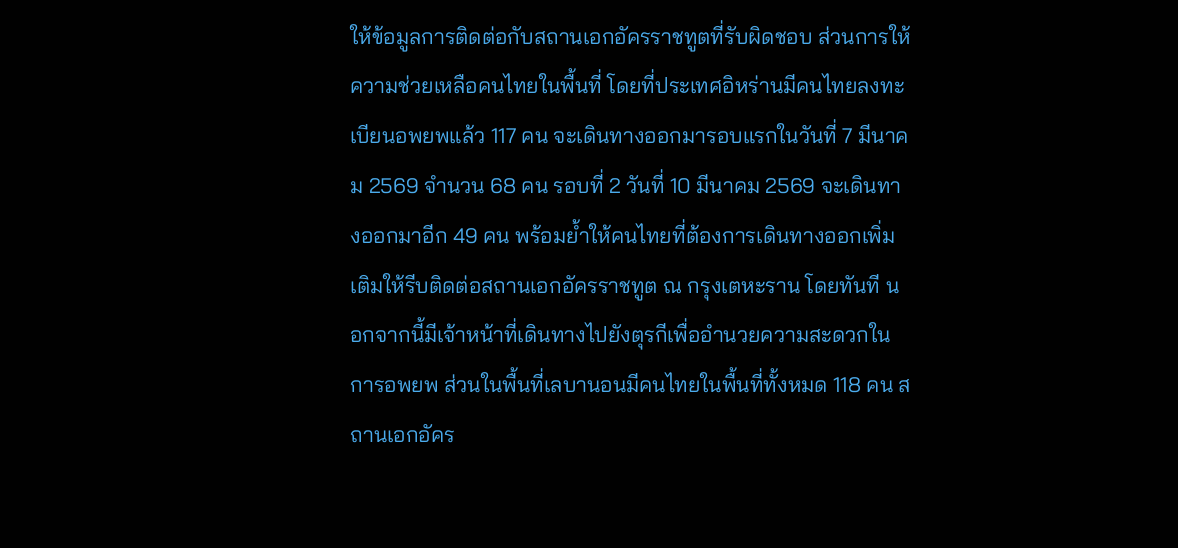ให้ข้อมูลการติดต่อกับสถานเอกอัครราชทูตที่รับผิดชอบ ส่วนการให้ความช่วยเหลือคนไทยในพื้นที่ โดยที่ประเทศอิหร่านมีคนไทยลงทะเบียนอพยพแล้ว 117 คน จะเดินทางออกมารอบแรกในวันที่ 7 มีนาคม 2569 จำนวน 68 คน รอบที่ 2 วันที่ 10 มีนาคม 2569 จะเดินทางออกมาอีก 49 คน พร้อมย้ำให้คนไทยที่ต้องการเดินทางออกเพิ่มเติมให้รีบติดต่อสถานเอกอัครราชทูต ณ กรุงเตหะราน โดยทันที นอกจากนี้มีเจ้าหน้าที่เดินทางไปยังตุรกีเพื่ออำนวยความสะดวกในการอพยพ ส่วนในพื้นที่เลบานอนมีคนไทยในพื้นที่ทั้งหมด 118 คน สถานเอกอัคร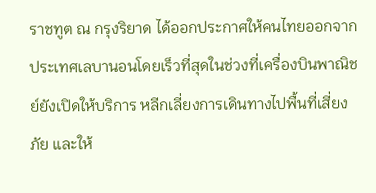ราชทูต ณ กรุงริยาด ได้ออกประกาศให้คนไทยออกจากประเทศเลบานอนโดยเร็วที่สุดในช่วงที่เครื่องบินพาณิชย์ยังเปิดให้บริการ หลีกเลี่ยงการเดินทางไปพื้นที่เสี่ยงภัย และให้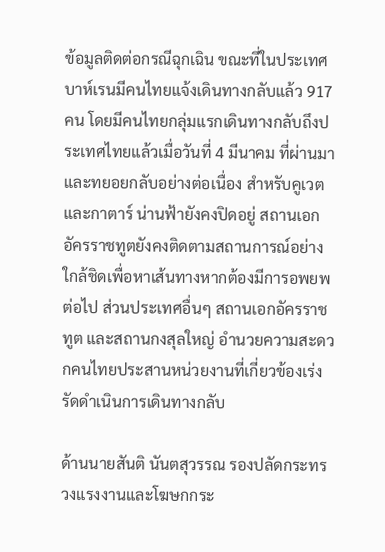ข้อมูลติดต่อกรณีฉุกเฉิน ขณะที่ในประเทศบาห์เรนมีคนไทยแจ้งเดินทางกลับแล้ว 917 คน โดยมีคนไทยกลุ่มแรกเดินทางกลับถึงประเทศไทยแล้วเมื่อวันที่ 4 มีนาคม ที่ผ่านมา และทยอยกลับอย่างต่อเนื่อง สำหรับคูเวต และกาตาร์ น่านฟ้ายังคงปิดอยู่ สถานเอกอัครราชทูตยังคงติดตามสถานการณ์อย่างใกล้ชิดเพื่อหาเส้นทางหากต้องมีการอพยพต่อไป ส่วนประเทศอื่นๆ สถานเอกอัครราชทูต และสถานกงสุลใหญ่ อำนวยความสะดวกคนไทยประสานหน่วยงานที่เกี่ยวข้องเร่งรัดดำเนินการเดินทางกลับ

ด้านนายสันติ นันตสุวรรณ รองปลัดกระทรวงแรงงานและโฆษกกระ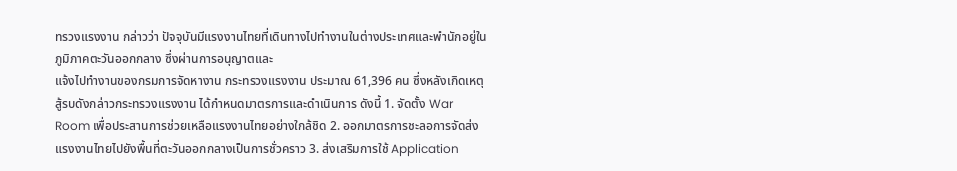ทรวงแรงงาน กล่าวว่า ปัจจุบันมีแรงงานไทยที่เดินทางไปทำงานในต่างประเทศและพำนักอยู่ในภูมิภาคตะวันออกกลาง ซึ่งผ่านการอนุญาตและ
แจ้งไปทำงานของกรมการจัดหางาน กระทรวงแรงงาน ประมาณ 61,396 คน ซึ่งหลังเกิดเหตุสู้รบดังกล่าวกระทรวงแรงงาน ได้กำหนดมาตรการและดำเนินการ ดังนี้ 1. จัดตั้ง War Room เพื่อประสานการช่วยเหลือแรงงานไทยอย่างใกล้ชิด 2. ออกมาตรการชะลอการจัดส่งแรงงานไทยไปยังพื้นที่ตะวันออกกลางเป็นการชั่วคราว 3. ส่งเสริมการใช้ Application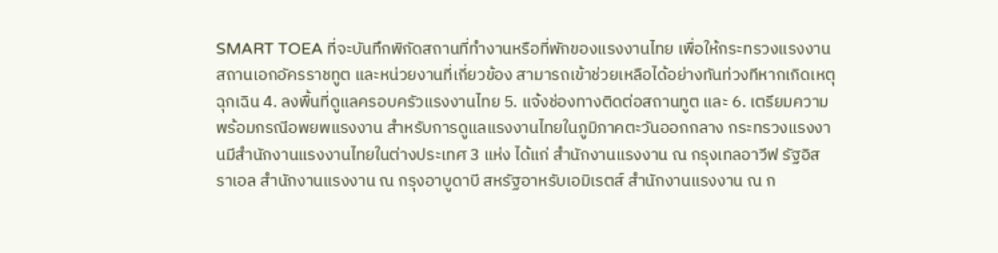SMART TOEA ที่จะบันทึกพิกัดสถานที่ทำงานหรือที่พักของแรงงานไทย เพื่อให้กระทรวงแรงงาน สถานเอกอัครราชทูต และหน่วยงานที่เกี่ยวข้อง สามารถเข้าช่วยเหลือได้อย่างทันท่วงทีหากเกิดเหตุฉุกเฉิน 4. ลงพื้นที่ดูแลครอบครัวแรงงานไทย 5. แจ้งช่องทางติดต่อสถานทูต และ 6. เตรียมความพร้อมกรณีอพยพแรงงาน สำหรับการดูแลแรงงานไทยในภูมิภาคตะวันออกกลาง กระทรวงแรงงานมีสำนักงานแรงงานไทยในต่างประเทศ 3 แห่ง ได้แก่ สำนักงานแรงงาน ณ กรุงเทลอาวีฟ รัฐอิสราเอล สำนักงานแรงงาน ณ กรุงอาบูดาบี สหรัฐอาหรับเอมิเรตส์ สำนักงานแรงงาน ณ ก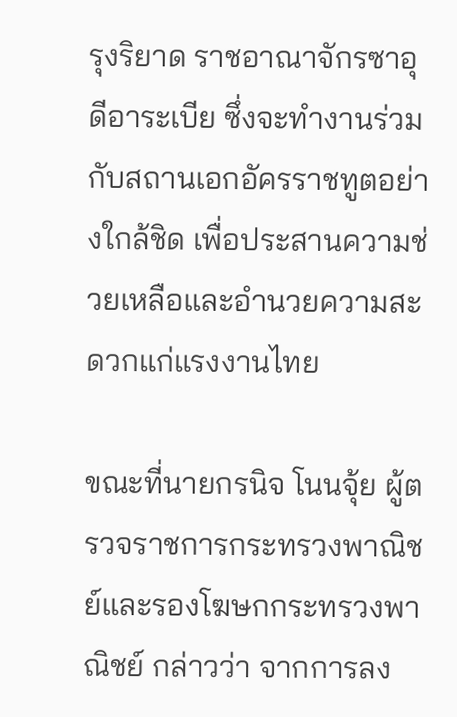รุงริยาด ราชอาณาจักรซาอุดีอาระเบีย ซึ่งจะทำงานร่วมกับสถานเอกอัครราชทูตอย่างใกล้ชิด เพื่อประสานความช่วยเหลือและอำนวยความสะดวกแก่แรงงานไทย

ขณะที่นายกรนิจ โนนจุ้ย ผู้ตรวจราชการกระทรวงพาณิชย์และรองโฆษกกระทรวงพาณิชย์ กล่าวว่า จากการลง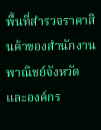พื้นที่สำรวจราคาสินค้าของสำนักงานพาณิชย์จังหวัดและองค์กร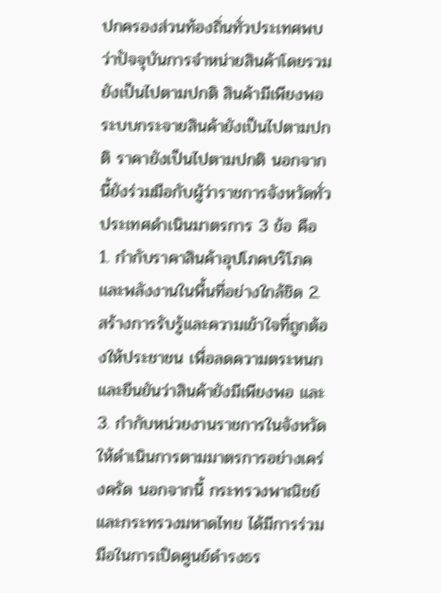ปกครองส่วนท้องถิ่นทั่วประเทศพบว่าปัจจุบันการจำหน่ายสินค้าโดยรวมยังเป็นไปตามปกติ สินค้ามีเพียงพอ ระบบกระจายสินค้ายังเป็นไปตามปกติ ราคายังเป็นไปตามปกติ นอกจากนี้ยังร่วมมือกับผู้ว่าราชการจังหวัดทั่วประเทศดำเนินมาตรการ 3 ข้อ คือ 1. กำกับราคาสินค้าอุปโภคบริโภคและพลังงานในพื้นที่อย่างใกล้ชิด 2. สร้างการรับรู้และความเข้าใจที่ถูกต้องให้ประชาชน เพื่อลดความตระหนกและยืนยันว่าสินค้ายังมีเพียงพอ และ 3. กำกับหน่วยงานราชการในจังหวัดให้ดำเนินการตามมาตรการอย่างเคร่งครัด นอกจากนี้ กระทรวงพาณิชย์ และกระทรวงมหาดไทย ได้มีการร่วมมือในการเปิดศูนย์ดำรงธร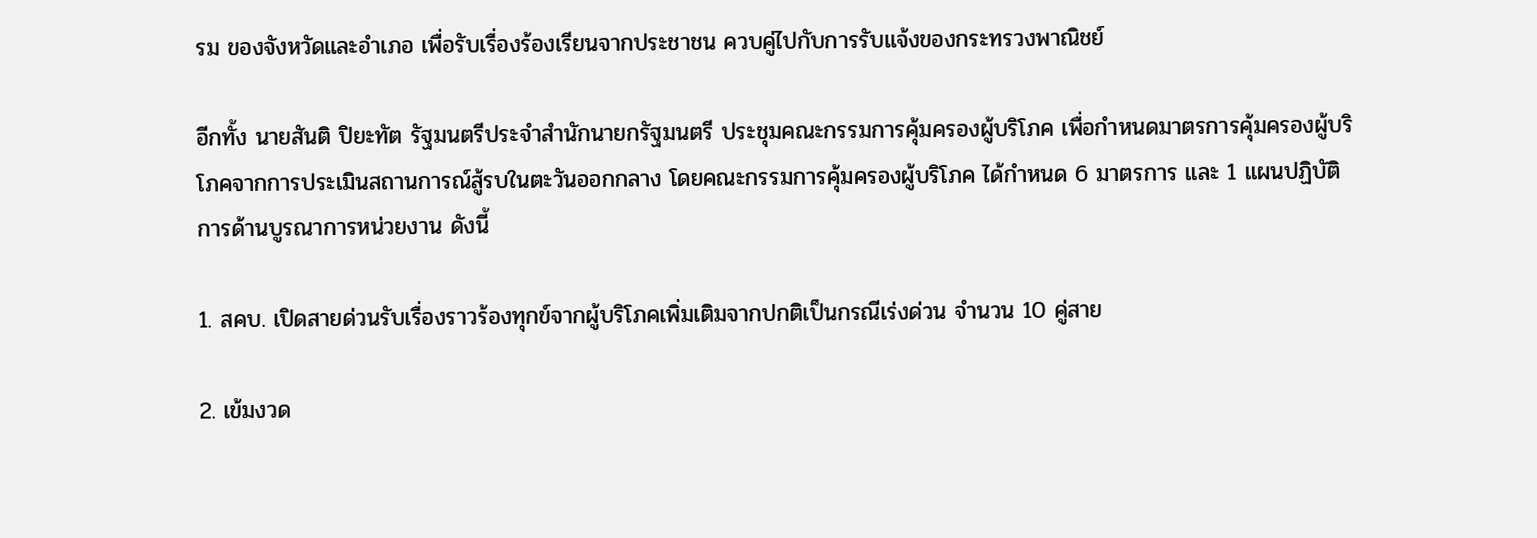รม ของจังหวัดและอำเภอ เพื่อรับเรื่องร้องเรียนจากประชาชน ควบคู่ไปกับการรับแจ้งของกระทรวงพาณิชย์

อีกทั้ง นายสันติ ปิยะทัต รัฐมนตรีประจำสำนักนายกรัฐมนตรี ประชุมคณะกรรมการคุ้มครองผู้บริโภค เพื่อกำหนดมาตรการคุ้มครองผู้บริโภคจากการประเมินสถานการณ์สู้รบในตะวันออกกลาง โดยคณะกรรมการคุ้มครองผู้บริโภค ได้กำหนด 6 มาตรการ และ 1 แผนปฏิบัติการด้านบูรณาการหน่วยงาน ดังนี้

1. สคบ. เปิดสายด่วนรับเรื่องราวร้องทุกข์จากผู้บริโภคเพิ่มเติมจากปกติเป็นกรณีเร่งด่วน จำนวน 10 คู่สาย

2. เข้มงวด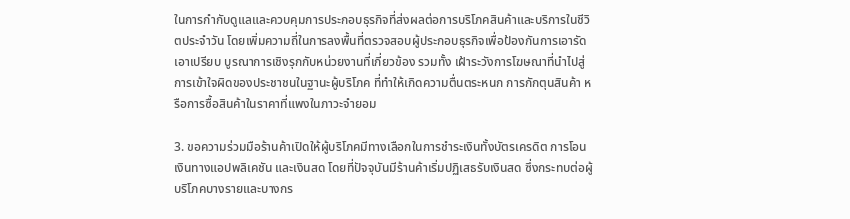ในการกำกับดูแลและควบคุมการประกอบธุรกิจที่ส่งผลต่อการบริโภคสินค้าและบริการในชีวิตประจำวัน โดยเพิ่มความถี่ในการลงพื้นที่ตรวจสอบผู้ประกอบธุรกิจเพื่อป้องกันการเอารัดเอาเปรียบ บูรณาการเชิงรุกกับหน่วยงานที่เกี่ยวข้อง รวมทั้ง เฝ้าระวังการโฆษณาที่นำไปสู่การเข้าใจผิดของประชาชนในฐานะผู้บริโภค ที่ทำให้เกิดความตื่นตระหนก การกักตุนสินค้า หรือการซื้อสินค้าในราคาที่แพงในภาวะจำยอม

3. ขอความร่วมมือร้านค้าเปิดให้ผู้บริโภคมีทางเลือกในการชำระเงินทั้งบัตรเครดิต การโอนเงินทางแอปพลิเคชัน และเงินสด โดยที่ปัจจุบันมีร้านค้าเริ่มปฏิเสธรับเงินสด ซึ่งกระทบต่อผู้บริโภคบางรายและบางกร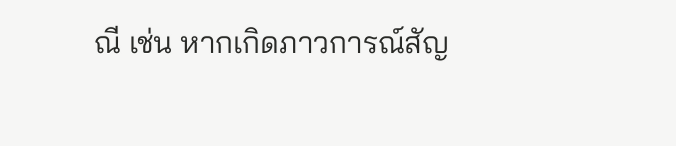ณี เช่น หากเกิดภาวการณ์สัญ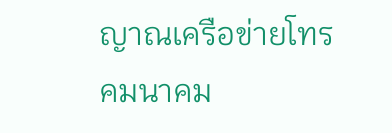ญาณเครือข่ายโทรคมนาคม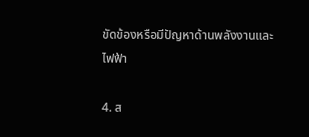ขัดข้องหรือมีปัญหาด้านพลังงานและไฟฟ้า

4. ส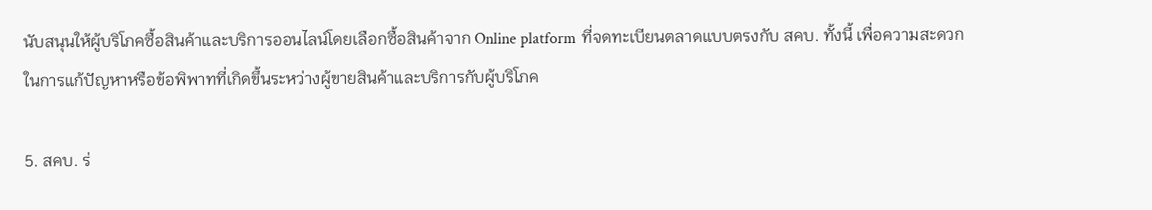นับสนุนให้ผู้บริโภคซื้อสินค้าและบริการออนไลน์โดยเลือกซื้อสินค้าจาก Online platform ที่จดทะเบียนตลาดแบบตรงกับ สคบ. ทั้งนี้ เพื่อความสะดวกในการแก้ปัญหาหรือข้อพิพาทที่เกิดขึ้นระหว่างผู้ขายสินค้าและบริการกับผู้บริโภค

5. สคบ. ร่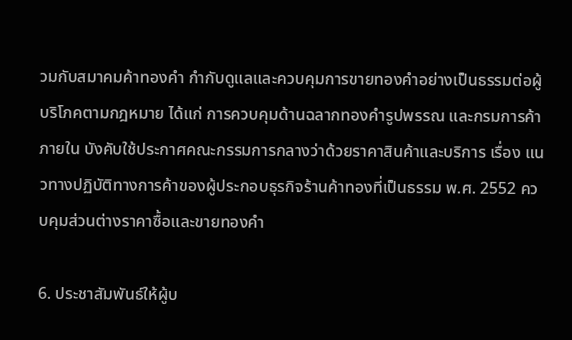วมกับสมาคมค้าทองคำ กำกับดูแลและควบคุมการขายทองคำอย่างเป็นธรรมต่อผู้บริโภคตามกฎหมาย ได้แก่ การควบคุมด้านฉลากทองคำรูปพรรณ และกรมการค้าภายใน บังคับใช้ประกาศคณะกรรมการกลางว่าด้วยราคาสินค้าและบริการ เรื่อง แนวทางปฏิบัติทางการค้าของผู้ประกอบธุรกิจร้านค้าทองที่เป็นธรรม พ.ศ. 2552 ควบคุมส่วนต่างราคาซื้อและขายทองคำ

6. ประชาสัมพันธ์ให้ผู้บ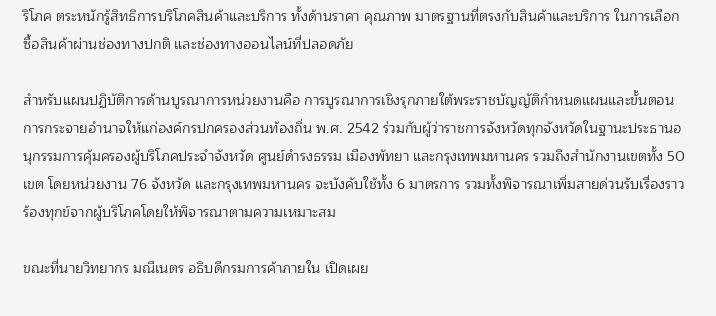ริโภค ตระหนักรู้สิทธิการบริโภคสินค้าและบริการ ทั้งด้านราคา คุณภาพ มาตรฐานที่ตรงกับสินค้าและบริการ ในการเลือกซื้อสินค้าผ่านช่องทางปกติ และช่องทางออนไลน์ที่ปลอดภัย

สำหรับแผนปฏิบัติการด้านบูรณาการหน่วยงานคือ การบูรณาการเชิงรุกภายใต้พระราชบัญญัติกำหนดแผนและขั้นตอนการกระจายอำนาจให้แก่องค์กรปกครองส่วนท้องถิ่น พ.ศ. 2542 ร่วมกับผู้ว่าราชการจังหวัดทุกจังหวัดในฐานะประธานอนุกรรมการคุ้มครองผู้บริโภคประจำจังหวัด ศูนย์ดำรงธรรม เมืองพัทยา และกรุงเทพมหานคร รวมถึงสำนักงานเขตทั้ง 50 เขต โดยหน่วยงาน 76 จังหวัด และกรุงเทพมหานคร จะบังคับใช้ทั้ง 6 มาตรการ รวมทั้งพิจารณาเพิ่มสายด่วนรับเรื่องราวร้องทุกข์จากผู้บริโภคโดยให้พิจารณาตามความเหมาะสม

ขณะที่นายวิทยากร มณีเนตร อธิบดีกรมการค้าภายใน เปิดเผย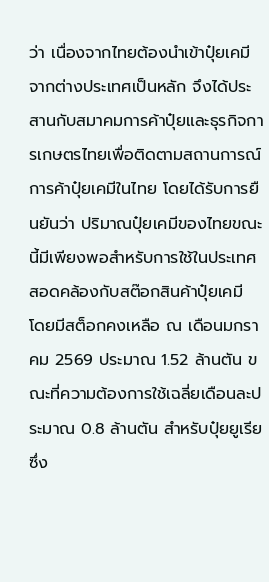ว่า เนื่องจากไทยต้องนำเข้าปุ๋ยเคมีจากต่างประเทศเป็นหลัก จึงได้ประสานกับสมาคมการค้าปุ๋ยและธุรกิจการเกษตรไทยเพื่อติดตามสถานการณ์การค้าปุ๋ยเคมีในไทย โดยได้รับการยืนยันว่า ปริมาณปุ๋ยเคมีของไทยขณะนี้มีเพียงพอสำหรับการใช้ในประเทศ สอดคล้องกับสต๊อกสินค้าปุ๋ยเคมี โดยมีสต็อกคงเหลือ ณ เดือนมกราคม 2569 ประมาณ 1.52 ล้านตัน ขณะที่ความต้องการใช้เฉลี่ยเดือนละประมาณ 0.8 ล้านตัน สำหรับปุ๋ยยูเรียซึ่ง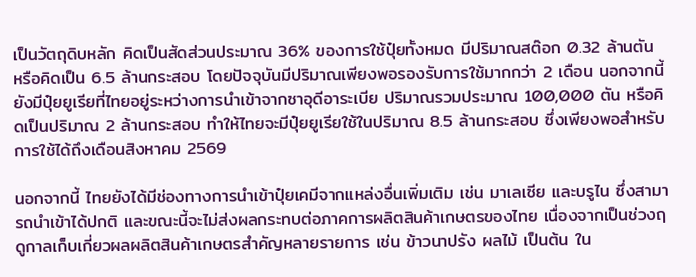เป็นวัตถุดิบหลัก คิดเป็นสัดส่วนประมาณ 36% ของการใช้ปุ๋ยทั้งหมด มีปริมาณสต๊อก 0.32 ล้านตัน หรือคิดเป็น 6.5 ล้านกระสอบ โดยปัจจุบันมีปริมาณเพียงพอรองรับการใช้มากกว่า 2 เดือน นอกจากนี้ยังมีปุ๋ยยูเรียที่ไทยอยู่ระหว่างการนำเข้าจากซาอุดีอาระเบีย ปริมาณรวมประมาณ 100,000 ตัน หรือคิดเป็นปริมาณ 2 ล้านกระสอบ ทำให้ไทยจะมีปุ๋ยยูเรียใช้ในปริมาณ 8.5 ล้านกระสอบ ซึ่งเพียงพอสำหรับการใช้ได้ถึงเดือนสิงหาคม 2569

นอกจากนี้ ไทยยังได้มีช่องทางการนำเข้าปุ๋ยเคมีจากแหล่งอื่นเพิ่มเติม เช่น มาเลเซีย และบรูไน ซึ่งสามารถนำเข้าได้ปกติ และขณะนี้จะไม่ส่งผลกระทบต่อภาคการผลิตสินค้าเกษตรของไทย เนื่องจากเป็นช่วงฤดูกาลเก็บเกี่ยวผลผลิตสินค้าเกษตรสำคัญหลายรายการ เช่น ข้าวนาปรัง ผลไม้ เป็นต้น ใน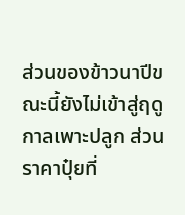ส่วนของข้าวนาปีขณะนี้ยังไม่เข้าสู่ฤดูกาลเพาะปลูก ส่วนราคาปุ๋ยที่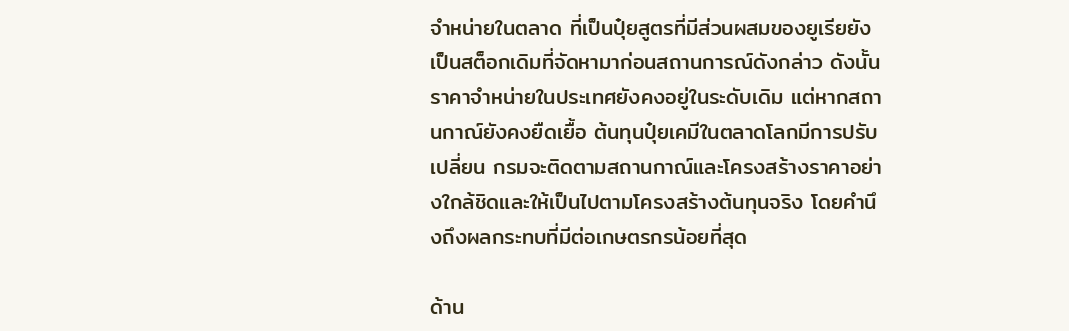จำหน่ายในตลาด ที่เป็นปุ๋ยสูตรที่มีส่วนผสมของยูเรียยังเป็นสต็อกเดิมที่จัดหามาก่อนสถานการณ์ดังกล่าว ดังนั้นราคาจำหน่ายในประเทศยังคงอยู่ในระดับเดิม แต่หากสถานกาณ์ยังคงยืดเยื้อ ต้นทุนปุ๋ยเคมีในตลาดโลกมีการปรับเปลี่ยน กรมจะติดตามสถานกาณ์และโครงสร้างราคาอย่างใกล้ชิดและให้เป็นไปตามโครงสร้างต้นทุนจริง โดยคำนึงถึงผลกระทบที่มีต่อเกษตรกรน้อยที่สุด

ด้าน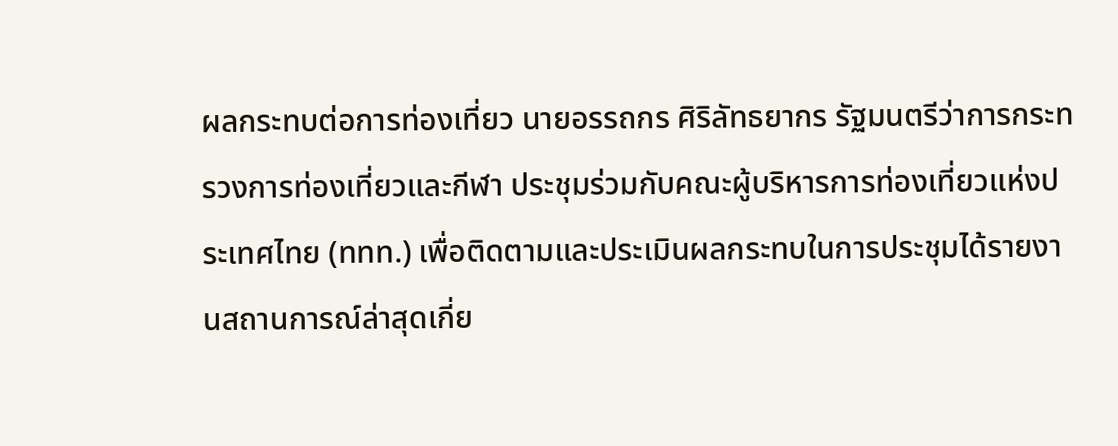ผลกระทบต่อการท่องเที่ยว นายอรรถกร ศิริลัทธยากร รัฐมนตรีว่าการกระทรวงการท่องเที่ยวและกีฬา ประชุมร่วมกับคณะผู้บริหารการท่องเที่ยวแห่งประเทศไทย (ททท.) เพื่อติดตามและประเมินผลกระทบในการประชุมได้รายงานสถานการณ์ล่าสุดเกี่ย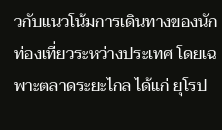วกับแนวโน้มการเดินทางของนักท่องเที่ยวระหว่างประเทศ โดยเฉพาะตลาดระยะไกล ได้แก่ ยุโรป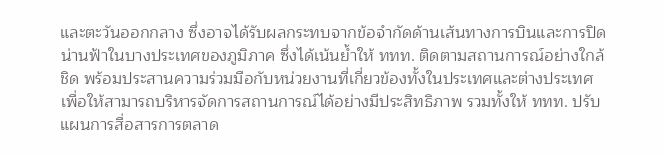และตะวันออกกลาง ซึ่งอาจได้รับผลกระทบจากข้อจำกัดด้านเส้นทางการบินและการปิดน่านฟ้าในบางประเทศของภูมิภาค ซึ่งได้เน้นย้ำให้ ททท. ติดตามสถานการณ์อย่างใกล้ชิด พร้อมประสานความร่วมมือกับหน่วยงานที่เกี่ยวข้องทั้งในประเทศและต่างประเทศ เพื่อให้สามารถบริหารจัดการสถานการณ์ได้อย่างมีประสิทธิภาพ รวมทั้งให้ ททท. ปรับแผนการสื่อสารการตลาด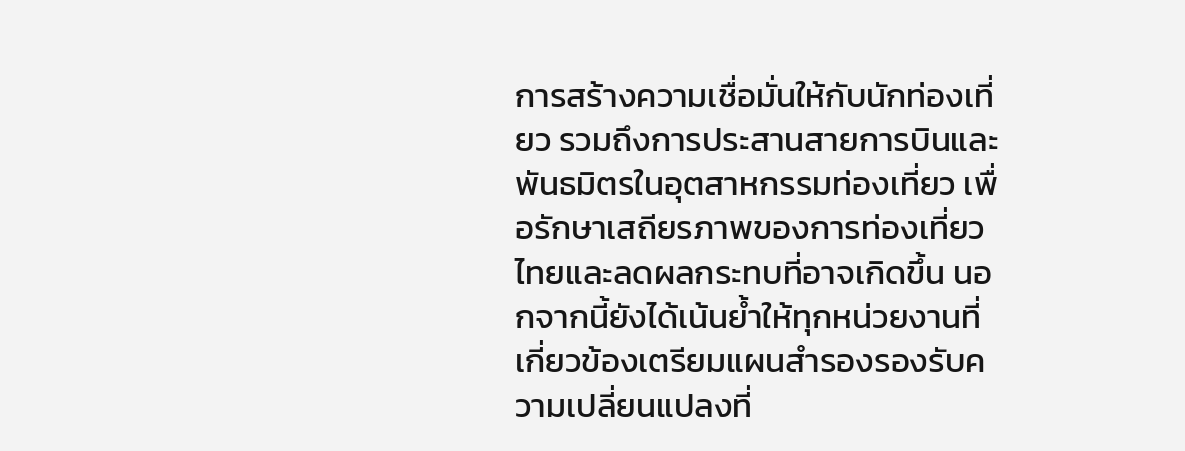การสร้างความเชื่อมั่นให้กับนักท่องเที่ยว รวมถึงการประสานสายการบินและพันธมิตรในอุตสาหกรรมท่องเที่ยว เพื่อรักษาเสถียรภาพของการท่องเที่ยวไทยและลดผลกระทบที่อาจเกิดขึ้น นอกจากนี้ยังได้เน้นย้ำให้ทุกหน่วยงานที่เกี่ยวข้องเตรียมแผนสำรองรองรับความเปลี่ยนแปลงที่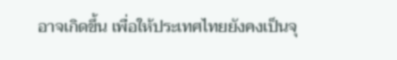อาจเกิดขึ้น เพื่อให้ประเทศไทยยังคงเป็นจุ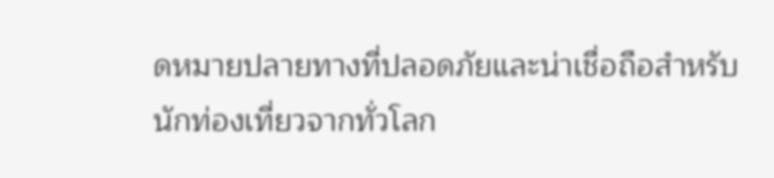ดหมายปลายทางที่ปลอดภัยและน่าเชื่อถือสำหรับนักท่องเที่ยวจากทั่วโลก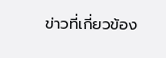ข่าวที่เกี่ยวข้อง